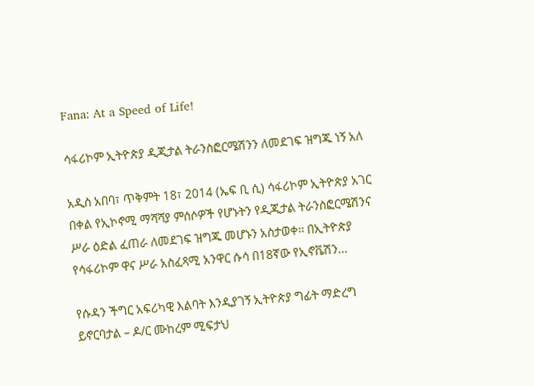Fana: At a Speed of Life!

ሳፋሪኮም ኢትዮጵያ ዲጂታል ትራንስፎርሜሽንን ለመደገፍ ዝግጁ ነኝ አለ

አዲስ አበባ፣ ጥቅምት 18፣ 2014 (ኤፍ ቢ ሲ) ሳፋሪኮም ኢትዮጵያ አገር በቀል የኢኮኖሚ ማሻሻያ ምሰሶዎች የሆኑትን የዲጂታል ትራንስፎርሜሽንና ሥራ ዕድል ፈጠራ ለመደገፍ ዝግጁ መሆኑን አስታወቀ፡፡ በኢትዮጵያ የሳፋሪኮም ዋና ሥራ አስፈጻሚ አንዋር ሱሳ በ18ኛው የኢኖቬሽን…

የሱዳን ችግር አፍሪካዊ እልባት እንዲያገኝ ኢትዮጵያ ግፊት ማድረግ ይኖርባታል – ዶ/ር ሙከረም ሚፍታህ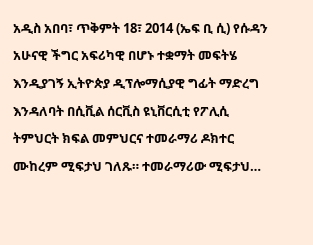አዲስ አበባ፣ ጥቅምት 18፣ 2014 (ኤፍ ቢ ሲ) የሱዳን አሁናዊ ችግር አፍሪካዊ በሆኑ ተቋማት መፍትሄ እንዲያገኝ ኢትዮጵያ ዲፕሎማሲያዊ ግፊት ማድረግ እንዳለባት በሲቪል ሰርቪስ ዩኒቨርሲቲ የፖሊሲ ትምህርት ክፍል መምህርና ተመራማሪ ዶክተር ሙከረም ሚፍታህ ገለጹ። ተመራማሪው ሚፍታህ…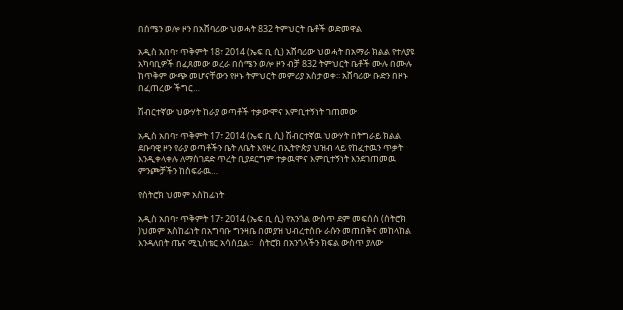በሰሜን ወሎ ዞን በአሸባሪው ህወሓት 832 ትምህርት ቤቶች ወድመዋል

አዲስ አበባ፣ ጥቅምት 18፣ 2014 (ኤፍ ቢ ሲ) አሸባሪው ህወሓት በአማራ ክልል የተለያዩ አካባቢዎች በፈጸመው ወረራ በሰሜን ወሎ ዞን ብቻ 832 ትምህርት ቤቶች ሙሉ በሙሉ ከጥቅም ውጭ መሆናቸውን የዞኑ ትምህርት መምሪያ አስታወቀ፡፡ አሸባሪው ቡድን በዞኑ በፈጠረው ችግር…

ሽብርተኛው ህውሃት ከራያ ወጣቶች ተቃውሞና እምቢተኝነት ገጠመው

አዲስ አበባ፣ ጥቅምት 17፣ 2014 (ኤፍ ቢ ሲ) ሽብርተኛዉ ህውሃት በትግራይ ክልል ደቡባዊ ዞን የራያ ወጣቶችን ቤት ለቤት እየዞረ በኢትዮጵያ ህዝብ ላይ የከፈተዉን ጥቃት እንዲቀላቀሉ ለማስገደድ ጥረት ቢያደርግም ተቃዉሞና እምቢተኝነት እንደገጠመዉ ምንጮቻችን ከስፍራዉ…

የስትሮክ ህመም አስከፊነት

አዲስ አበባ፣ ጥቅምት 17፣ 2014 (ኤፍ ቢ ሲ) የአንጎል ውስጥ ደም መፍሰስ (ስትሮክ )ህመም አስከፊነት በአግባቡ ግንዛቤ በመያዝ ህብረተሰቡ ራሱን መጠበቅና መከላከል እንዳለበት ጤና ሚኒስቴር አሳሰቧል፡፡   ስትሮክ በአንጎላችን ክፍል ውስጥ ያለው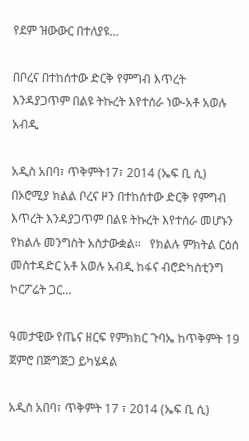የደም ዝውውር በተለያዩ…

በቦረና በተከሰተው ድርቅ የምግብ እጥረት እንዳያጋጥም በልዩ ትኩረት እየተሰራ ነው-አቶ አወሉ አብዲ

አዲስ አበባ፣ ጥቅምት17፣ 2014 (ኤፍ ቢ ሲ) በኦሮሚያ ክልል ቦረና ዞን በተከሰተው ድርቅ የምግብ እጥረት እንዳያጋጥም በልዩ ትኩረት እየተሰራ መሆኑን የክልሉ መንግስት አስታውቋል፡፡   የክልሉ ምክትል ርዕሰ መስተዳድር አቶ አወሉ አብዲ ከፋና ብሮድካስቲንግ ኮርፖሬት ጋር…

ዓመታዊው የጤና ዘርፍ የምክክር ጉባኤ ከጥቅምት 19 ጀምሮ በጅግጅጋ ይካሄዳል

አዲስ አበባ፣ ጥቅምት 17 ፣ 2014 (ኤፍ ቢ ሲ)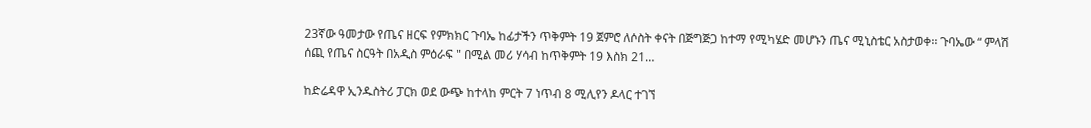23ኛው ዓመታው የጤና ዘርፍ የምክክር ጉባኤ ከፊታችን ጥቅምት 19 ጀምሮ ለሶስት ቀናት በጅግጅጋ ከተማ የሚካሄድ መሆኑን ጤና ሚኒስቴር አስታወቀ፡፡ ጉባኤው “ ምላሽ ሰጪ የጤና ስርዓት በአዲስ ምዕራፍ " በሚል መሪ ሃሳብ ከጥቅምት 19 እስክ 21…

ከድሬዳዋ ኢንዱስትሪ ፓርክ ወደ ውጭ ከተላከ ምርት 7 ነጥብ 8 ሚሊየን ዶላር ተገኘ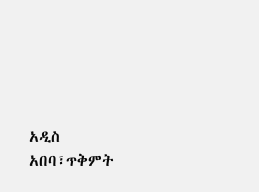አዲስ አበባ፣ጥቅምት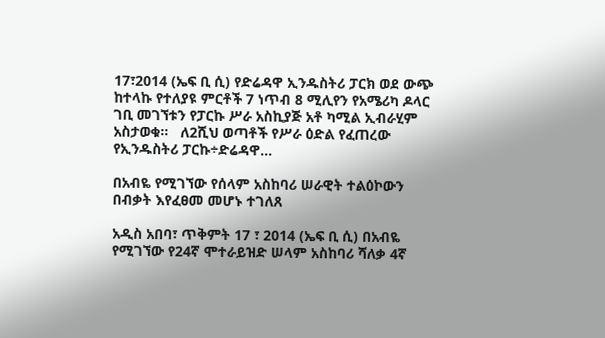17፣2014 (ኤፍ ቢ ሲ) የድሬዳዋ ኢንዱስትሪ ፓርክ ወደ ውጭ ከተላኩ የተለያዩ ምርቶች 7 ነጥብ 8 ሚሊየን የአሜሪካ ዶላር ገቢ መገኘቱን የፓርኩ ሥራ አስኪያጅ አቶ ካሚል ኢብራሂም አስታወቁ።   ለ2ሺህ ወጣቶች የሥራ ዕድል የፈጠረው የኢንዱስትሪ ፓርኩ÷ድሬዳዋ…

በአብዬ የሚገኘው የሰላም አስከባሪ ሠራዊት ተልዕኮውን በብቃት እየፈፀመ መሆኑ ተገለጸ

አዲስ አበባ፣ ጥቅምት 17 ፣ 2014 (ኤፍ ቢ ሲ) በአብዬ የሚገኘው የ24ኛ ሞተራይዝድ ሠላም አስከባሪ ሻለቃ 4ኛ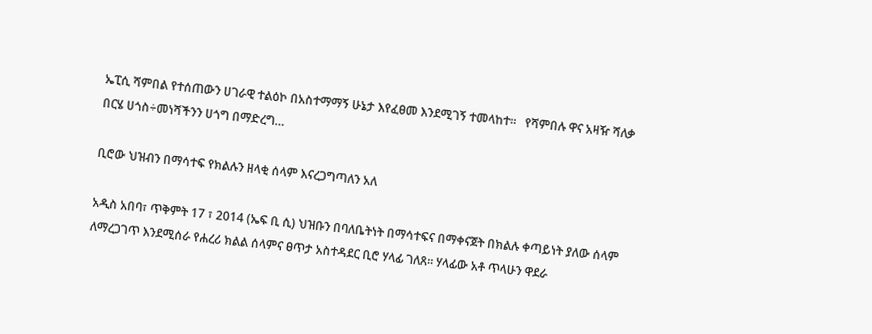ኤፒሲ ሻምበል የተሰጠውን ሀገራዊ ተልዕኮ በአስተማማኝ ሁኔታ እየፈፀመ እንደሚገኝ ተመላከተ።   የሻምበሉ ዋና አዛዥ ሻለቃ በርሄ ሀጎስ÷መነሻችንን ሀጎግ በማድረግ…

ቢሮው ህዝብን በማሳተፍ የክልሉን ዘላቂ ሰላም እናረጋግጣለን አለ

አዲስ አበባ፣ ጥቅምት 17 ፣ 2014 (ኤፍ ቢ ሲ) ህዝቡን በባለቤትነት በማሳተፍና በማቀናጀት በክልሉ ቀጣይነት ያለው ሰላም ለማረጋገጥ እንደሚሰራ የሐረሪ ክልል ሰላምና ፀጥታ አስተዳደር ቢሮ ሃላፊ ገለጸ። ሃላፊው አቶ ጥላሁን ዋደራ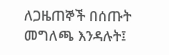ለጋዜጠኞች በሰጡት መግለጫ እንዳሉት፤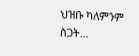ህዝቡ ካለምንም ስጋት…